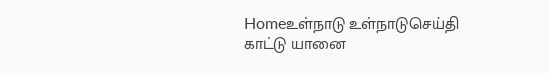Homeஉள்நாடு உள்நாடுசெய்தி காட்டு யானை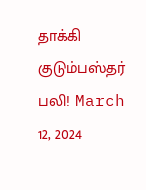தாக்கி குடும்பஸ்தர் பலி! March 12, 2024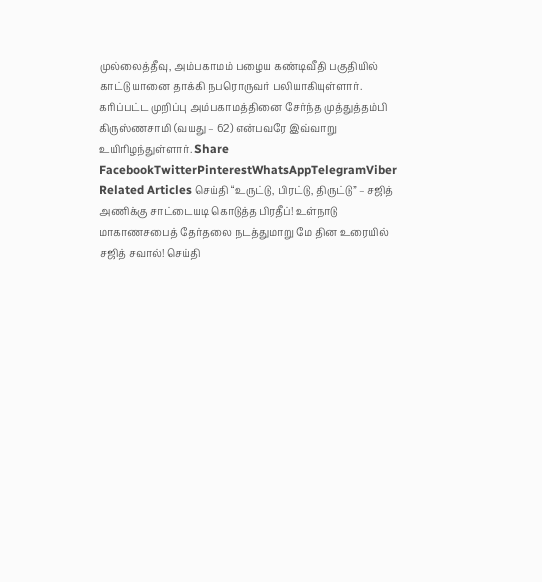முல்லைத்தீவு, அம்பகாமம் பழைய கண்டிவீதி பகுதியில் காட்டு யானை தாக்கி நபரொருவர் பலியாகியுள்ளார். கரிப்பட்ட முறிப்பு அம்பகாமத்தினை சேர்ந்த முத்துத்தம்பி கிருஸ்ணசாமி (வயது – 62) என்பவரே இவ்வாறு உயிரிழந்துள்ளார். Share FacebookTwitterPinterestWhatsAppTelegramViber Related Articles செய்தி “உருட்டு, பிரட்டு, திருட்டு” – சஜித் அணிக்கு சாட்டையடி கொடுத்த பிரதீப்! உள்நாடு மாகாணசபைத் தேர்தலை நடத்துமாறு மே தின உரையில் சஜித் சவால்! செய்தி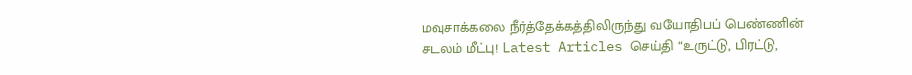மவுசாக்கலை நீர்த்தேக்கத்திலிருந்து வயோதிபப் பெண்ணின் சடலம் மீட்பு! Latest Articles செய்தி “உருட்டு, பிரட்டு,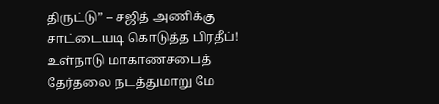திருட்டு” – சஜித் அணிக்கு சாட்டையடி கொடுத்த பிரதீப்! உள்நாடு மாகாணசபைத் தேர்தலை நடத்துமாறு மே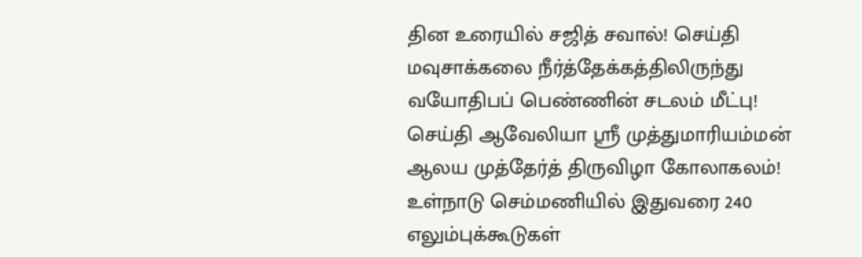தின உரையில் சஜித் சவால்! செய்தி மவுசாக்கலை நீர்த்தேக்கத்திலிருந்து வயோதிபப் பெண்ணின் சடலம் மீட்பு! செய்தி ஆவேலியா ஸ்ரீ முத்துமாரியம்மன் ஆலய முத்தேர்த் திருவிழா கோலாகலம்! உள்நாடு செம்மணியில் இதுவரை 240 எலும்புக்கூடுகள்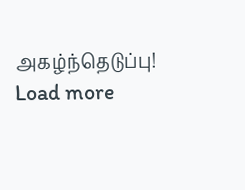அகழ்ந்தெடுப்பு! Load more